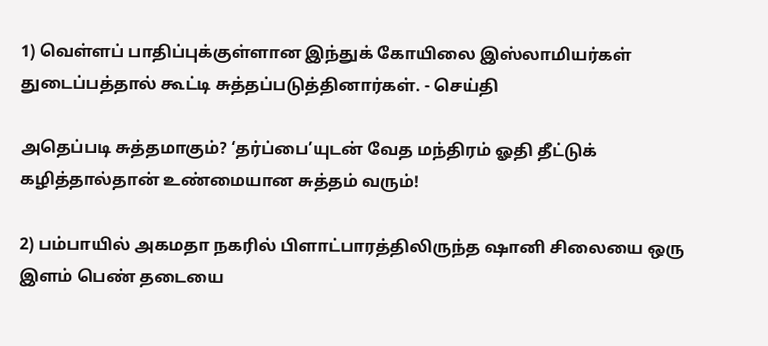1) வெள்ளப் பாதிப்புக்குள்ளான இந்துக் கோயிலை இஸ்லாமியர்கள் துடைப்பத்தால் கூட்டி சுத்தப்படுத்தினார்கள். - செய்தி

அதெப்படி சுத்தமாகும்? ‘தர்ப்பை’யுடன் வேத மந்திரம் ஓதி தீட்டுக் கழித்தால்தான் உண்மையான சுத்தம் வரும்!

2) பம்பாயில் அகமதா நகரில் பிளாட்பாரத்திலிருந்த ஷானி சிலையை ஒரு இளம் பெண் தடையை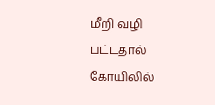மீறி வழி பட்டதால் கோயிலில்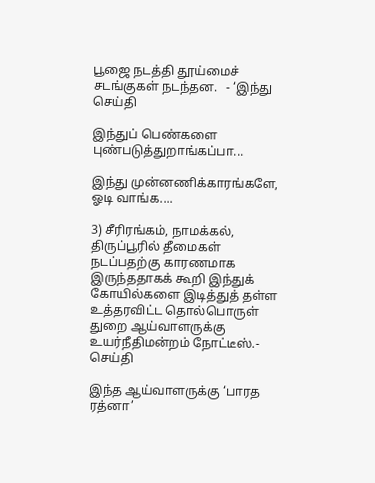பூஜை நடத்தி தூய்மைச் சடங்குகள் நடந்தன.   - ‘இந்து செய்தி

இந்துப் பெண்களை புண்படுத்துறாங்கப்பா...

இந்து முன்னணிக்காரங்களே, ஓடி வாங்க....

3) சீரிரங்கம், நாமக்கல், திருப்பூரில் தீமைகள் நடப்பதற்கு காரணமாக இருந்ததாகக் கூறி இந்துக் கோயில்களை இடித்துத் தள்ள உத்தரவிட்ட தொல்பொருள் துறை ஆய்வாளருக்கு உயர்நீதிமன்றம் நோட்டீஸ்.- செய்தி

இந்த ஆய்வாளருக்கு ‘பாரத ரத்னா’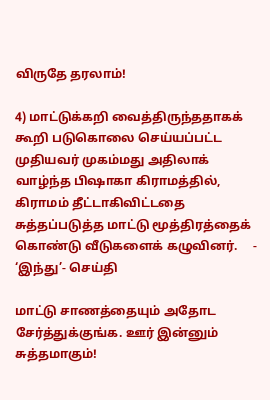விருதே தரலாம்!

4) மாட்டுக்கறி வைத்திருந்ததாகக் கூறி படுகொலை செய்யப்பட்ட முதியவர் முகம்மது அதிலாக் வாழ்ந்த பிஷாகா கிராமத்தில், கிராமம் தீட்டாகிவிட்டதை சுத்தப்படுத்த மாட்டு மூத்திரத்தைக் கொண்டு வீடுகளைக் கழுவினர்.     - ‘இந்து’- செய்தி

மாட்டு சாணத்தையும் அதோட சேர்த்துக்குங்க. ஊர் இன்னும் சுத்தமாகும்!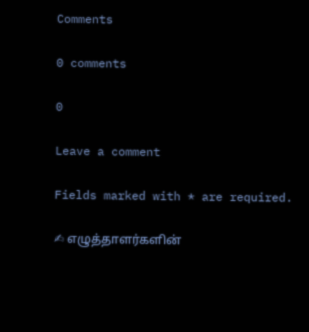Comments

0 comments

0

Leave a comment

Fields marked with * are required.

✍ எழுத்தாளர்களின்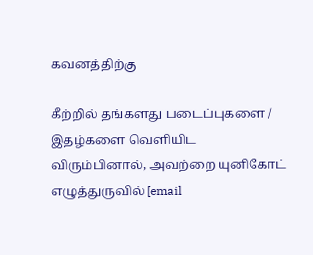கவனத்திற்கு

கீற்றில் தங்களது படைப்புகளை / இதழ்களை வெளியிட விரும்பினால், அவற்றை யுனிகோட் எழுத்துருவில் [email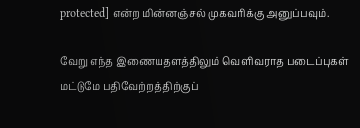protected] என்ற மின்னஞ்சல் முகவரிக்கு அனுப்பவும்.

வேறு எந்த இணையதளத்திலும் வெளிவராத படைப்புகள் மட்டுமே பதிவேற்றத்திற்குப்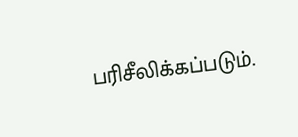பரிசீலிக்கப்படும்.